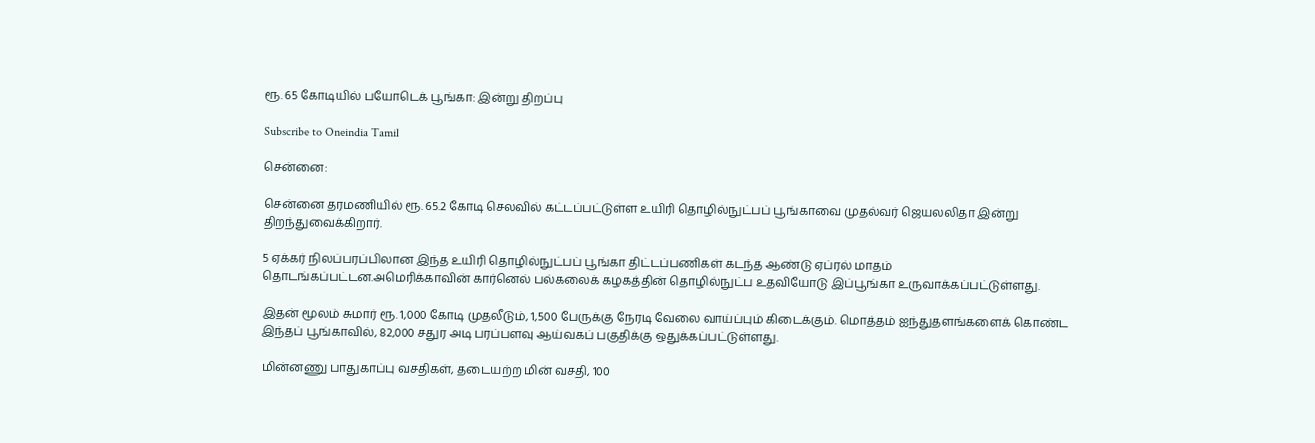ரூ. 65 கோடியில் பயோடெக் பூங்கா: இன்று திறப்பு

Subscribe to Oneindia Tamil

சென்னை:

சென்னை தரமணியில் ரூ. 65.2 கோடி செலவில் கட்டப்பட்டுள்ள உயிரி தொழில்நுட்பப் பூங்காவை முதல்வர் ஜெயலலிதா இன்று திறந்துவைக்கிறார்.

5 ஏக்கர் நிலப்பரப்பிலான இந்த உயிரி தொழில்நுட்பப் பூங்கா திட்டப்பணிகள் கடந்த ஆண்டு ஏப்ரல் மாதம் தொடங்கப்பட்டன.அமெரிக்காவின் கார்னெல் பல்கலைக் கழகத்தின் தொழில்நுட்ப உதவியோடு இப்பூங்கா உருவாக்கப்பட்டுள்ளது.

இதன் மூலம் சுமார் ரூ. 1,000 கோடி முதலீடும், 1,500 பேருக்கு நேரடி வேலை வாய்ப்பும் கிடைக்கும். மொத்தம் ஐந்துதளங்களைக் கொண்ட இந்தப் பூங்காவில், 82,000 சதுர அடி பரப்பளவு ஆய்வகப் பகுதிக்கு ஒதுக்கப்பட்டுள்ளது.

மின்னணு பாதுகாப்பு வசதிகள், தடையற்ற மின் வசதி, 100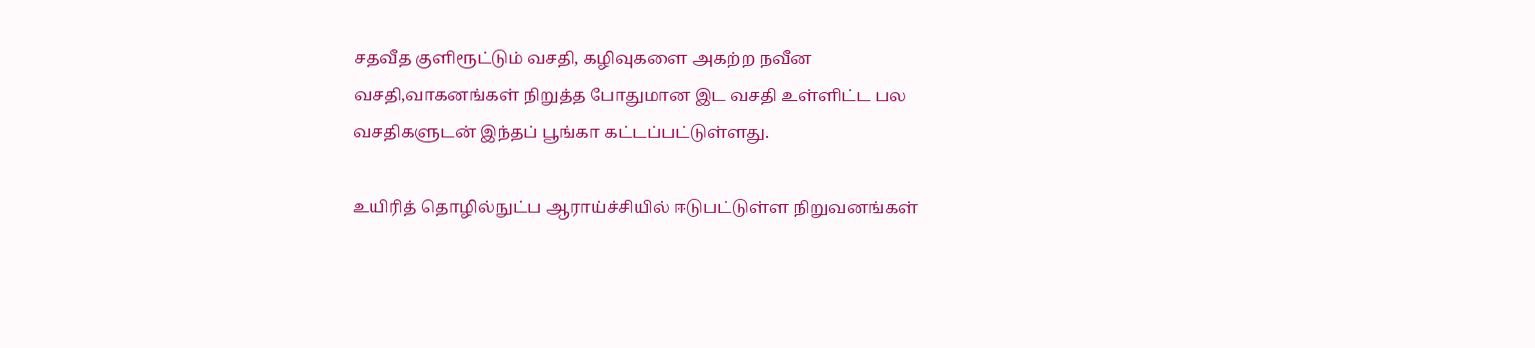சதவீத குளிரூட்டும் வசதி, கழிவுகளை அகற்ற நவீன வசதி,வாகனங்கள் நிறுத்த போதுமான இட வசதி உள்ளிட்ட பல வசதிகளுடன் இந்தப் பூங்கா கட்டப்பட்டுள்ளது.

உயிரித் தொழில்நுட்ப ஆராய்ச்சியில் ஈடுபட்டுள்ள நிறுவனங்கள்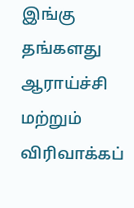இங்கு தங்களது ஆராய்ச்சி மற்றும் விரிவாக்கப்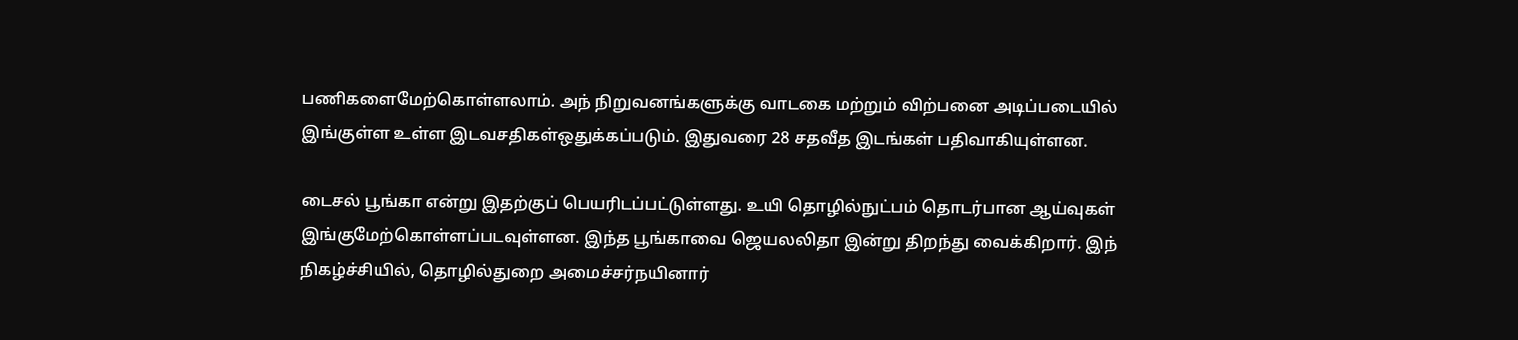பணிகளைமேற்கொள்ளலாம். அந் நிறுவனங்களுக்கு வாடகை மற்றும் விற்பனை அடிப்படையில் இங்குள்ள உள்ள இடவசதிகள்ஒதுக்கப்படும். இதுவரை 28 சதவீத இடங்கள் பதிவாகியுள்ளன.

டைசல் பூங்கா என்று இதற்குப் பெயரிடப்பட்டுள்ளது. உயி தொழில்நுட்பம் தொடர்பான ஆய்வுகள் இங்குமேற்கொள்ளப்படவுள்ளன. இந்த பூங்காவை ஜெயலலிதா இன்று திறந்து வைக்கிறார். இந் நிகழ்ச்சியில், தொழில்துறை அமைச்சர்நயினார்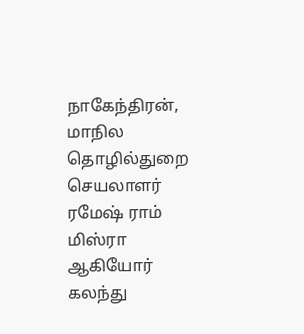நாகேந்திரன், மாநில தொழில்துறை செயலாளர் ரமேஷ் ராம் மிஸ்ரா ஆகியோர் கலந்து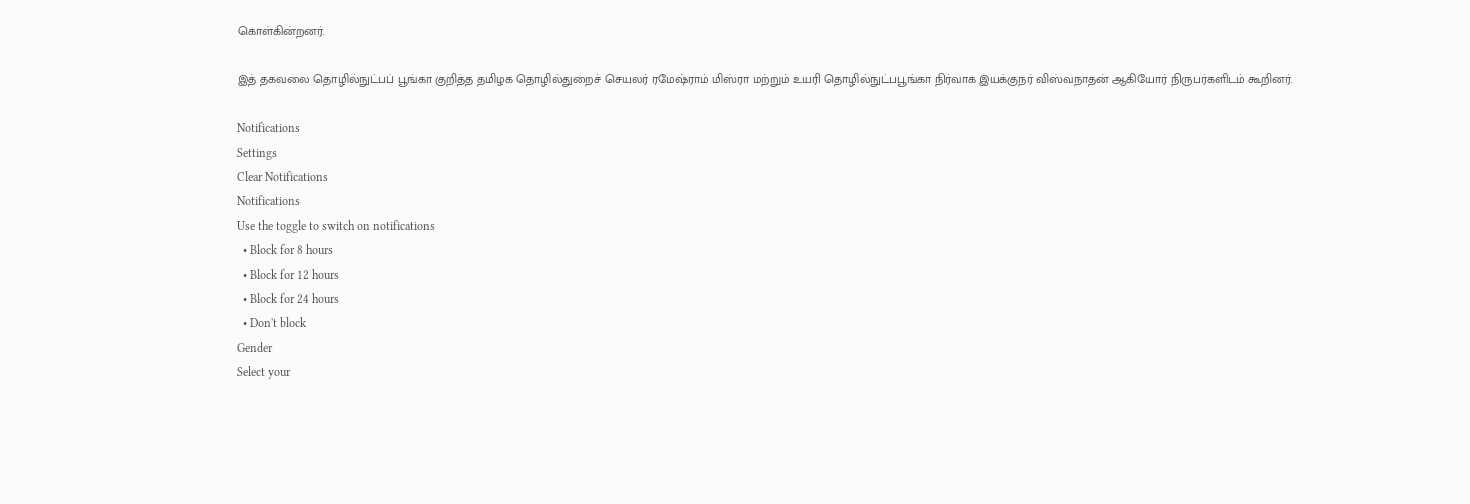கொள்கின்றனர்.

இத் தகவலை தொழில்நுட்பப் பூங்கா குறித்த தமிழக தொழில்துறைச் செயலர் ரமேஷ்ராம் மிஸ்ரா மற்றும் உயரி தொழில்நுட்பபூங்கா நிர்வாக இயக்குநர் விஸ்வநாதன் ஆகியோர் நிருபர்களிடம் கூறினர்.

Notifications
Settings
Clear Notifications
Notifications
Use the toggle to switch on notifications
  • Block for 8 hours
  • Block for 12 hours
  • Block for 24 hours
  • Don't block
Gender
Select your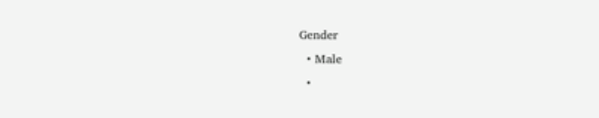Gender
  • Male
  •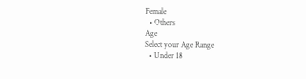Female
  • Others
Age
Select your Age Range
  • Under 18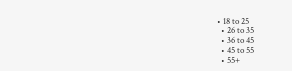• 18 to 25
  • 26 to 35
  • 36 to 45
  • 45 to 55
  • 55+